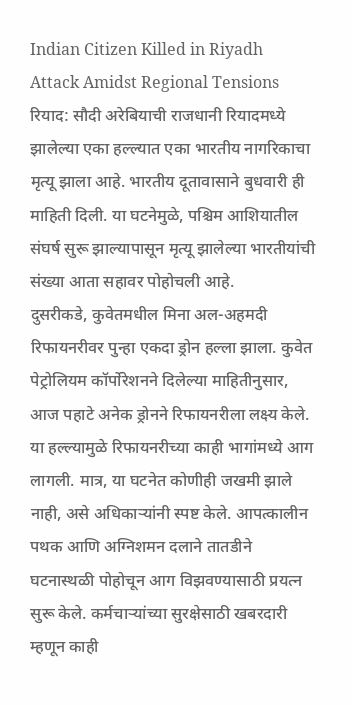Indian Citizen Killed in Riyadh Attack Amidst Regional Tensions रियाद: सौदी अरेबियाची राजधानी रियादमध्ये झालेल्या एका हल्ल्यात एका भारतीय नागरिकाचा मृत्यू झाला आहे. भारतीय दूतावासाने बुधवारी ही माहिती दिली. या घटनेमुळे, पश्चिम आशियातील संघर्ष सुरू झाल्यापासून मृत्यू झालेल्या भारतीयांची संख्या आता सहावर पोहोचली आहे.
दुसरीकडे, कुवेतमधील मिना अल-अहमदी रिफायनरीवर पुन्हा एकदा ड्रोन हल्ला झाला. कुवेत पेट्रोलियम कॉर्पोरेशनने दिलेल्या माहितीनुसार, आज पहाटे अनेक ड्रोनने रिफायनरीला लक्ष्य केले. या हल्ल्यामुळे रिफायनरीच्या काही भागांमध्ये आग लागली. मात्र, या घटनेत कोणीही जखमी झाले नाही, असे अधिकाऱ्यांनी स्पष्ट केले. आपत्कालीन पथक आणि अग्निशमन दलाने तातडीने घटनास्थळी पोहोचून आग विझवण्यासाठी प्रयत्न सुरू केले. कर्मचाऱ्यांच्या सुरक्षेसाठी खबरदारी म्हणून काही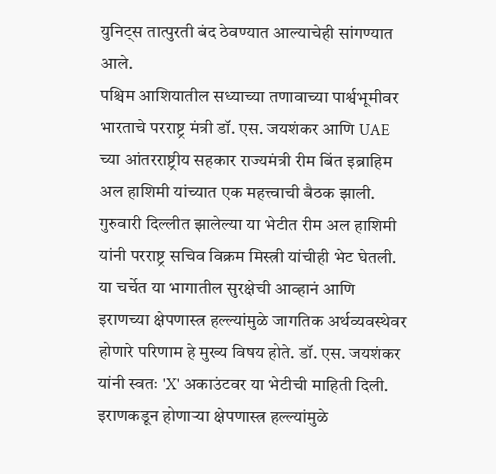युनिट्स तात्पुरती बंद ठेवण्यात आल्याचेही सांगण्यात आले.
पश्चिम आशियातील सध्याच्या तणावाच्या पार्श्वभूमीवर भारताचे परराष्ट्र मंत्री डॉ. एस. जयशंकर आणि UAE च्या आंतरराष्ट्रीय सहकार राज्यमंत्री रीम बिंत इब्राहिम अल हाशिमी यांच्यात एक महत्त्वाची बैठक झाली. गुरुवारी दिल्लीत झालेल्या या भेटीत रीम अल हाशिमी यांनी परराष्ट्र सचिव विक्रम मिस्त्री यांचीही भेट घेतली. या चर्चेत या भागातील सुरक्षेची आव्हानं आणि इराणच्या क्षेपणास्त्र हल्ल्यांमुळे जागतिक अर्थव्यवस्थेवर होणारे परिणाम हे मुख्य विषय होते. डॉ. एस. जयशंकर यांनी स्वतः 'X' अकाउंटवर या भेटीची माहिती दिली.
इराणकडून होणाऱ्या क्षेपणास्त्र हल्ल्यांमुळे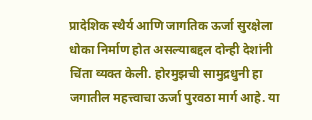प्रादेशिक स्थैर्य आणि जागतिक ऊर्जा सुरक्षेला धोका निर्माण होत असल्याबद्दल दोन्ही देशांनी चिंता व्यक्त केली. होरमुझची सामुद्रधुनी हा जगातील महत्त्वाचा ऊर्जा पुरवठा मार्ग आहे. या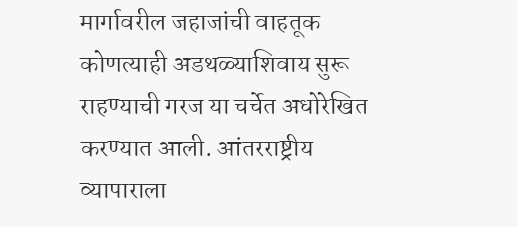मार्गावरील जहाजांची वाहतूक कोणत्याही अडथळ्याशिवाय सुरू राहण्याची गरज या चर्चेत अधोरेखित करण्यात आली. आंतरराष्ट्रीय व्यापाराला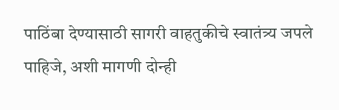पाठिंबा देण्यासाठी सागरी वाहतुकीचे स्वातंत्र्य जपले पाहिजे, अशी मागणी दोन्ही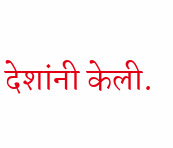देशांनी केली.